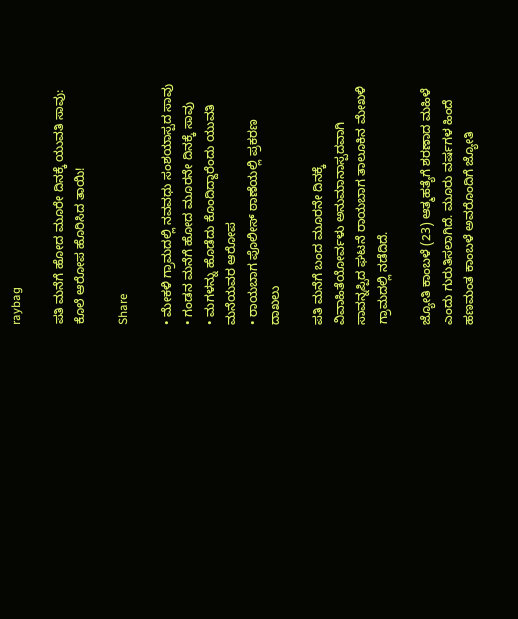raybag

ಪತಿ ಮನೆಗೆ ಹೋದ ಮೂರೇ ದಿನಕ್ಕೆ ಯುವತಿ ಸಾವು: ಕೊಲೆ ಆರೋಪ ಹೊರಿಸಿದ ತಾಯಿ!

Share

• ಮೇಕಳಿ ಗ್ರಾಮದಲ್ಲಿ ನವವಧು ಸಂಶಯಾಸ್ಪದ ಸಾವು
• ಗಂಡನ ಮನೆಗೆ ಹೋದ ಮೂರನೇ ದಿನಕ್ಕೆ ಸಾವು
• ಮಗಳನ್ನು ಹೊಡೆದು ಕೊಂದಿದ್ದಾರೆಂದು ಯುವತಿ ಮನೆಯವರ ಆರೋಪ
• ರಾಯಬಾಗ ಪೊಲೀಸ್ ಠಾಣೆಯಲ್ಲಿ ಪ್ರಕರಣ ದಾಖಲು

ಪತಿ ಮನೆಗೆ ಬಂದ ಮೂರನೇ ದಿನಕ್ಕೆ ವಿವಾಹಿತೆಯೋರ್ವಳು ಅನುಮಾನಾಸ್ಪದವಾಗಿ ಸಾವನ್ನಪ್ಪಿದ ಘಟನೆ ರಾಯಬಾಗ ತಾಲೂಕಿನ ಮೇಖಳಿ ಗ್ರಾಮದಲ್ಲಿ ನಡೆದಿದೆ.

ಜ್ಯೋತಿ ಕಾಂಬಳೆ (23) ಆತ್ಮಹತ್ಯೆಗೆ ಶರಣಾದ ಮಹಿಳೆ ಎಂದು ಗುರುತಿಸಲಾಗಿದೆ. ಮೂರು ವರ್ಷಗಳ ಹಿಂದೆ ಹಣಮಂತ ಕಾಂಬಳೆ ಅವರೊಂದಿಗೆ ಜ್ಯೋತಿ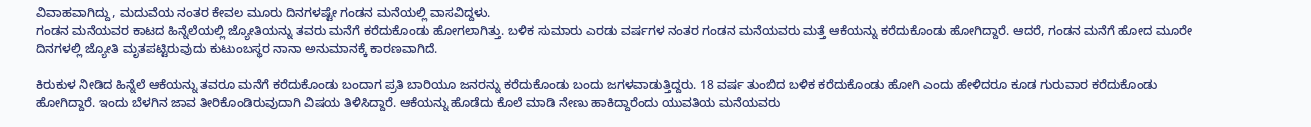ವಿವಾಹವಾಗಿದ್ದು, ಮದುವೆಯ ನಂತರ ಕೇವಲ ಮೂರು ದಿನಗಳಷ್ಟೇ ಗಂಡನ ಮನೆಯಲ್ಲಿ ವಾಸವಿದ್ದಳು.
ಗಂಡನ ಮನೆಯವರ ಕಾಟದ ಹಿನ್ನೆಲೆಯಲ್ಲಿ ಜ್ಯೋತಿಯನ್ನು ತವರು ಮನೆಗೆ ಕರೆದುಕೊಂಡು ಹೋಗಲಾಗಿತ್ತು. ಬಳಿಕ ಸುಮಾರು ಎರಡು ವರ್ಷಗಳ ನಂತರ ಗಂಡನ ಮನೆಯವರು ಮತ್ತೆ ಆಕೆಯನ್ನು ಕರೆದುಕೊಂಡು ಹೋಗಿದ್ದಾರೆ. ಆದರೆ, ಗಂಡನ ಮನೆಗೆ ಹೋದ ಮೂರೇ ದಿನಗಳಲ್ಲಿ ಜ್ಯೋತಿ ಮೃತಪಟ್ಟಿರುವುದು ಕುಟುಂಬಸ್ಥರ ನಾನಾ ಅನುಮಾನಕ್ಕೆ ಕಾರಣವಾಗಿದೆ.

ಕಿರುಕುಳ ನೀಡಿದ ಹಿನ್ನೆಲೆ ಆಕೆಯನ್ನು ತವರೂ ಮನೆಗೆ ಕರೆದುಕೊಂಡು ಬಂದಾಗ ಪ್ರತಿ ಬಾರಿಯೂ ಜನರನ್ನು ಕರೆದುಕೊಂಡು ಬಂದು ಜಗಳವಾಡುತ್ತಿದ್ದರು. 18 ವರ್ಷ ತುಂಬಿದ ಬಳಿಕ ಕರೆದುಕೊಂಡು ಹೋಗಿ ಎಂದು ಹೇಳಿದರೂ ಕೂಡ ಗುರುವಾರ ಕರೆದುಕೊಂಡು ಹೋಗಿದ್ದಾರೆ. ಇಂದು ಬೆಳಗಿನ ಜಾವ ತೀರಿಕೊಂಡಿರುವುದಾಗಿ ವಿಷಯ ತಿಳಿಸಿದ್ದಾರೆ. ಆಕೆಯನ್ನು ಹೊಡೆದು ಕೊಲೆ ಮಾಡಿ ನೇಣು ಹಾಕಿದ್ದಾರೆಂದು ಯುವತಿಯ ಮನೆಯವರು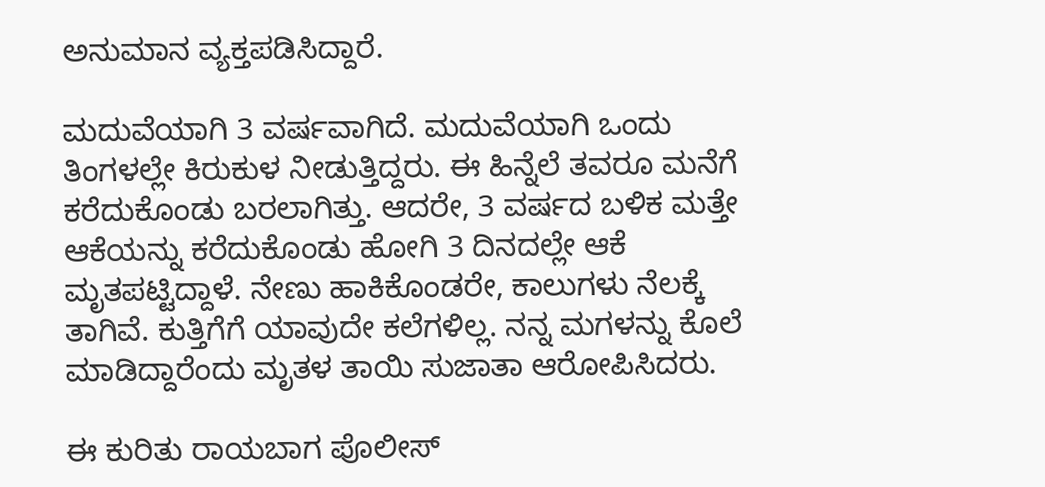ಅನುಮಾನ ವ್ಯಕ್ತಪಡಿಸಿದ್ದಾರೆ.

ಮದುವೆಯಾಗಿ 3 ವರ್ಷವಾಗಿದೆ. ಮದುವೆಯಾಗಿ ಒಂದು ತಿಂಗಳಲ್ಲೇ ಕಿರುಕುಳ ನೀಡುತ್ತಿದ್ದರು. ಈ ಹಿನ್ನೆಲೆ ತವರೂ ಮನೆಗೆ ಕರೆದುಕೊಂಡು ಬರಲಾಗಿತ್ತು. ಆದರೇ, 3 ವರ್ಷದ ಬಳಿಕ ಮತ್ತೇ ಆಕೆಯನ್ನು ಕರೆದುಕೊಂಡು ಹೋಗಿ 3 ದಿನದಲ್ಲೇ ಆಕೆ ಮೃತಪಟ್ಟಿದ್ದಾಳೆ. ನೇಣು ಹಾಕಿಕೊಂಡರೇ, ಕಾಲುಗಳು ನೆಲಕ್ಕೆ ತಾಗಿವೆ. ಕುತ್ತಿಗೆಗೆ ಯಾವುದೇ ಕಲೆಗಳಿಲ್ಲ. ನನ್ನ ಮಗಳನ್ನು ಕೊಲೆ ಮಾಡಿದ್ದಾರೆಂದು ಮೃತಳ ತಾಯಿ ಸುಜಾತಾ ಆರೋಪಿಸಿದರು.

ಈ ಕುರಿತು ರಾಯಬಾಗ ಪೊಲೀಸ್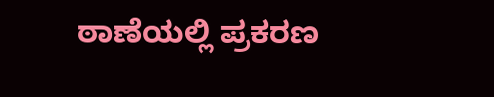ಠಾಣೆಯಲ್ಲಿ ಪ್ರಕರಣ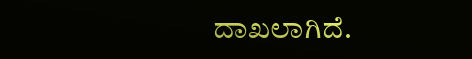ದಾಖಲಾಗಿದೆ.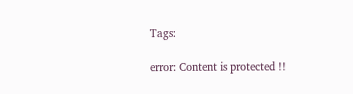Tags:

error: Content is protected !!